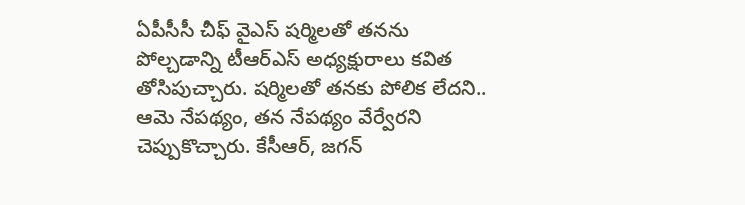ఏపీసీసీ చీఫ్ వైఎస్ షర్మిలతో తనను పోల్చడాన్ని టీఆర్ఎస్ అధ్యక్షురాలు కవిత తోసిపుచ్చారు. షర్మిలతో తనకు పోలిక లేదని.. ఆమె నేపథ్యం, తన నేపథ్యం వేర్వేరని చెప్పుకొచ్చారు. కేసీఆర్, జగన్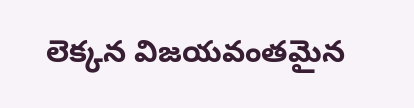లెక్కన విజయవంతమైన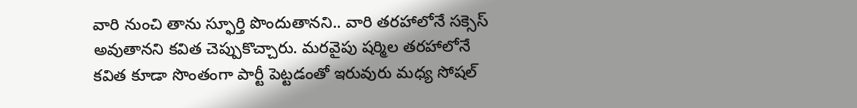వారి నుంచి తాను స్ఫూర్తి పొందుతానని.. వారి తరహాలోనే సక్సెస్ అవుతానని కవిత చెప్పుకొచ్చారు. మరవైపు షర్మిల తరహాలోనే కవిత కూడా సొంతంగా పార్టీ పెట్టడంతో ఇరువురు మధ్య సోషల్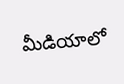మీడియాలో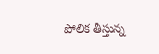పోలిక తీస్తున్న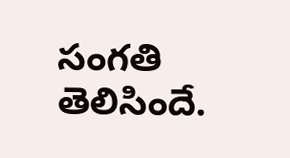సంగతి తెలిసిందే.